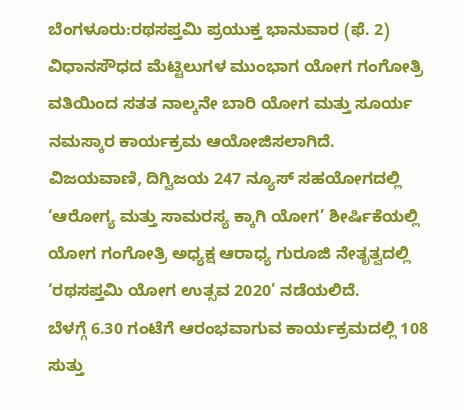ಬೆಂಗಳೂರು:ರಥಸಪ್ತಮಿ ಪ್ರಯುಕ್ತ ಭಾನುವಾರ (ಫೆ. 2) ವಿಧಾನಸೌಧದ ಮೆಟ್ಟಿಲುಗಳ ಮುಂಭಾಗ ಯೋಗ ಗಂಗೋತ್ರಿ ವತಿಯಿಂದ ಸತತ ನಾಲ್ಕನೇ ಬಾರಿ ಯೋಗ ಮತ್ತು ಸೂರ್ಯ ನಮಸ್ಕಾರ ಕಾರ್ಯಕ್ರಮ ಆಯೋಜಿಸಲಾಗಿದೆ.
ವಿಜಯವಾಣಿ, ದಿಗ್ವಿಜಯ 247 ನ್ಯೂಸ್ ಸಹಯೋಗದಲ್ಲಿ ‘ಆರೋಗ್ಯ ಮತ್ತು ಸಾಮರಸ್ಯ ಕ್ಕಾಗಿ ಯೋಗ’ ಶೀರ್ಷಿಕೆಯಲ್ಲಿ ಯೋಗ ಗಂಗೋತ್ರಿ ಅಧ್ಯಕ್ಷ ಆರಾಧ್ಯ ಗುರೂಜಿ ನೇತೃತ್ವದಲ್ಲಿ ‘ರಥಸಪ್ತಮಿ ಯೋಗ ಉತ್ಸವ 2020’ ನಡೆಯಲಿದೆ.
ಬೆಳಗ್ಗೆ 6.30 ಗಂಟೆಗೆ ಆರಂಭವಾಗುವ ಕಾರ್ಯಕ್ರಮದಲ್ಲಿ 108 ಸುತ್ತು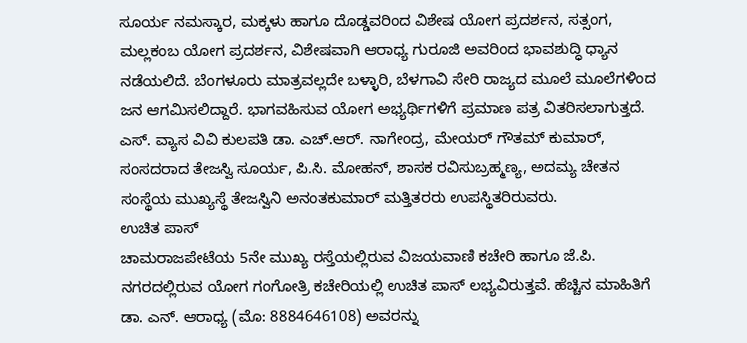ಸೂರ್ಯ ನಮಸ್ಕಾರ, ಮಕ್ಕಳು ಹಾಗೂ ದೊಡ್ಡವರಿಂದ ವಿಶೇಷ ಯೋಗ ಪ್ರದರ್ಶನ, ಸತ್ಸಂಗ, ಮಲ್ಲಕಂಬ ಯೋಗ ಪ್ರದರ್ಶನ, ವಿಶೇಷವಾಗಿ ಆರಾಧ್ಯ ಗುರೂಜಿ ಅವರಿಂದ ಭಾವಶುದ್ಧಿ ಧ್ಯಾನ ನಡೆಯಲಿದೆ. ಬೆಂಗಳೂರು ಮಾತ್ರವಲ್ಲದೇ ಬಳ್ಳಾರಿ, ಬೆಳಗಾವಿ ಸೇರಿ ರಾಜ್ಯದ ಮೂಲೆ ಮೂಲೆಗಳಿಂದ ಜನ ಆಗಮಿಸಲಿದ್ದಾರೆ. ಭಾಗವಹಿಸುವ ಯೋಗ ಅಭ್ಯರ್ಥಿಗಳಿಗೆ ಪ್ರಮಾಣ ಪತ್ರ ವಿತರಿಸಲಾಗುತ್ತದೆ. ಎಸ್. ವ್ಯಾಸ ವಿವಿ ಕುಲಪತಿ ಡಾ. ಎಚ್.ಆರ್. ನಾಗೇಂದ್ರ, ಮೇಯರ್ ಗೌತಮ್ ಕುಮಾರ್, ಸಂಸದರಾದ ತೇಜಸ್ವಿ ಸೂರ್ಯ, ಪಿ.ಸಿ. ಮೋಹನ್, ಶಾಸಕ ರವಿಸುಬ್ರಹ್ಮಣ್ಯ, ಅದಮ್ಯ ಚೇತನ ಸಂಸ್ಥೆಯ ಮುಖ್ಯಸ್ಥೆ ತೇಜಸ್ವಿನಿ ಅನಂತಕುಮಾರ್ ಮತ್ತಿತರರು ಉಪಸ್ಥಿತರಿರುವರು.
ಉಚಿತ ಪಾಸ್
ಚಾಮರಾಜಪೇಟೆಯ 5ನೇ ಮುಖ್ಯ ರಸ್ತೆಯಲ್ಲಿರುವ ವಿಜಯವಾಣಿ ಕಚೇರಿ ಹಾಗೂ ಜೆ.ಪಿ. ನಗರದಲ್ಲಿರುವ ಯೋಗ ಗಂಗೋತ್ರಿ ಕಚೇರಿಯಲ್ಲಿ ಉಚಿತ ಪಾಸ್ ಲಭ್ಯವಿರುತ್ತವೆ. ಹೆಚ್ಚಿನ ಮಾಹಿತಿಗೆ ಡಾ. ಎನ್. ಆರಾಧ್ಯ (ಮೊ: 8884646108) ಅವರನ್ನು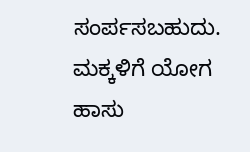ಸಂರ್ಪಸಬಹುದು.
ಮಕ್ಕಳಿಗೆ ಯೋಗ ಹಾಸು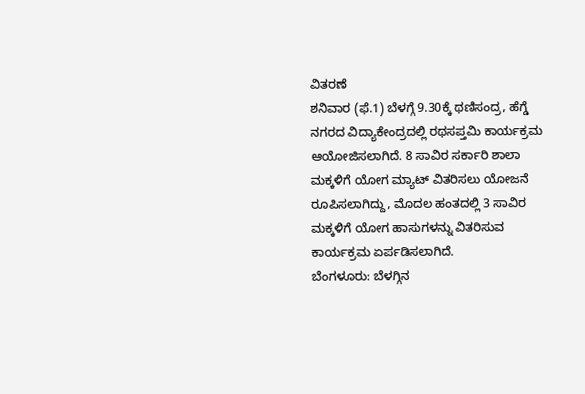ವಿತರಣೆ
ಶನಿವಾರ (ಫೆ.1) ಬೆಳಗ್ಗೆ 9.30ಕ್ಕೆ ಥಣಿಸಂದ್ರ, ಹೆಗ್ಡೆ ನಗರದ ವಿದ್ಯಾಕೇಂದ್ರದಲ್ಲಿ ರಥಸಪ್ತಮಿ ಕಾರ್ಯಕ್ರಮ ಆಯೋಜಿಸಲಾಗಿದೆ. 8 ಸಾವಿರ ಸರ್ಕಾರಿ ಶಾಲಾ ಮಕ್ಕಳಿಗೆ ಯೋಗ ಮ್ಯಾಟ್ ವಿತರಿಸಲು ಯೋಜನೆ ರೂಪಿಸಲಾಗಿದ್ದು, ಮೊದಲ ಹಂತದಲ್ಲಿ 3 ಸಾವಿರ ಮಕ್ಕಳಿಗೆ ಯೋಗ ಹಾಸುಗಳನ್ನು ವಿತರಿಸುವ ಕಾರ್ಯಕ್ರಮ ಏರ್ಪಡಿಸಲಾಗಿದೆ.
ಬೆಂಗಳೂರು: ಬೆಳಗ್ಗಿನ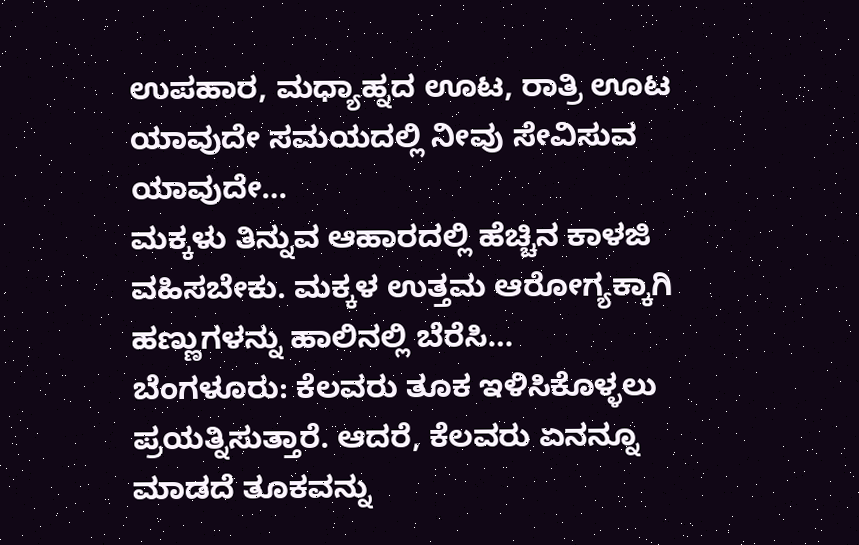ಉಪಹಾರ, ಮಧ್ಯಾಹ್ನದ ಊಟ, ರಾತ್ರಿ ಊಟ ಯಾವುದೇ ಸಮಯದಲ್ಲಿ ನೀವು ಸೇವಿಸುವ ಯಾವುದೇ…
ಮಕ್ಕಳು ತಿನ್ನುವ ಆಹಾರದಲ್ಲಿ ಹೆಚ್ಚಿನ ಕಾಳಜಿ ವಹಿಸಬೇಕು. ಮಕ್ಕಳ ಉತ್ತಮ ಆರೋಗ್ಯಕ್ಕಾಗಿ ಹಣ್ಣುಗಳನ್ನು ಹಾಲಿನಲ್ಲಿ ಬೆರೆಸಿ…
ಬೆಂಗಳೂರು: ಕೆಲವರು ತೂಕ ಇಳಿಸಿಕೊಳ್ಳಲು ಪ್ರಯತ್ನಿಸುತ್ತಾರೆ. ಆದರೆ, ಕೆಲವರು ಏನನ್ನೂ ಮಾಡದೆ ತೂಕವನ್ನು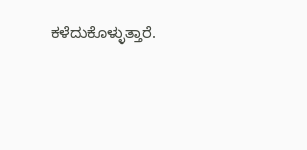ಕಳೆದುಕೊಳ್ಳುತ್ತಾರೆ.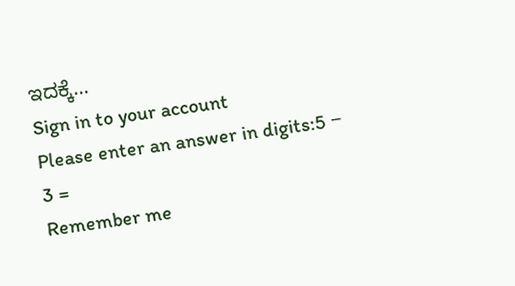ಇದಕ್ಕೆ…
Sign in to your account
Please enter an answer in digits:5 − 3 =
Remember me